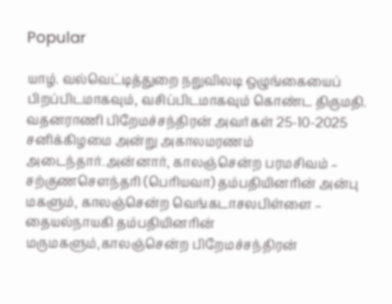Popular

யாழ். வல்வெட்டித்துறை நறுவிலடி ஒழுங்கையைப் பிறப்பிடமாகவும், வசிப்பிடமாகவும் கொண்ட திருமதி. வதனராணி பிறேமச்சந்திரன் அவர்கள் 25-10-2025 சனிக்கிழமை அன்று அகாலமரணம் அடைந்தார்.அன்னார், காலஞ்சென்ற பரமசிவம் – சற்குணசௌந்தரி (பெரியவா) தம்பதியினரின் அன்பு மகளும், காலஞ்சென்ற வெங்கடாசலபிள்ளை – தையல்நாயகி தம்பதியினரின் மருமகளும்,காலஞ்சென்ற பிறேமச்சந்திரன்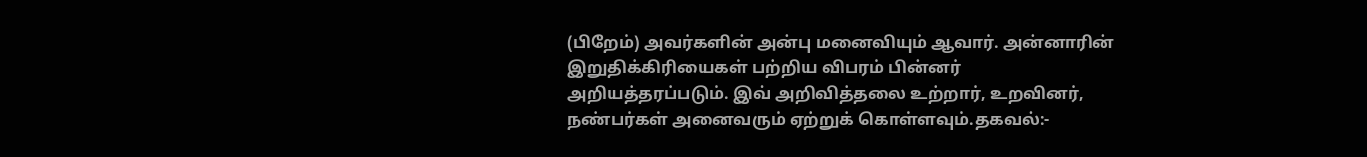(பிறேம்) அவர்களின் அன்பு மனைவியும் ஆவார். அன்னாரின் இறுதிக்கிரியைகள் பற்றிய விபரம் பின்னர் அறியத்தரப்படும். இவ் அறிவித்தலை உற்றார், உறவினர், நண்பர்கள் அனைவரும் ஏற்றுக் கொள்ளவும்.தகவல்:-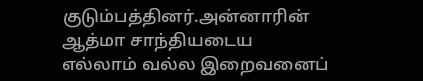குடும்பத்தினர்.அன்னாரின் ஆத்மா சாந்தியடைய எல்லாம் வல்ல இறைவனைப்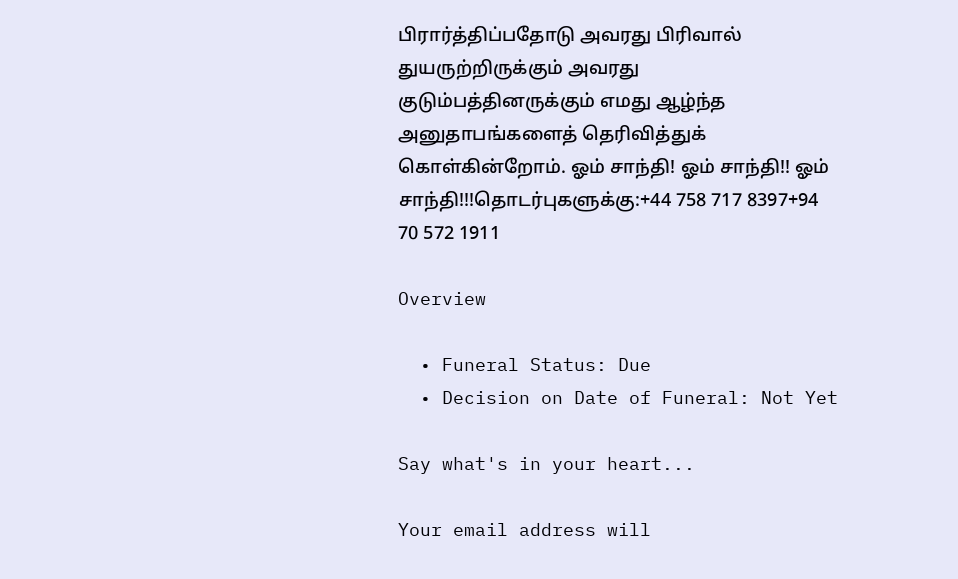பிரார்த்திப்பதோடு அவரது பிரிவால் துயருற்றிருக்கும் அவரது குடும்பத்தினருக்கும் எமது ஆழ்ந்த அனுதாபங்களைத் தெரிவித்துக் கொள்கின்றோம். ஓம் சாந்தி! ஓம் சாந்தி!! ஓம் சாந்தி!!!தொடர்புகளுக்கு:+44 758 717 8397+94 70 572 1911

Overview

  • Funeral Status: Due
  • Decision on Date of Funeral: Not Yet

Say what's in your heart...

Your email address will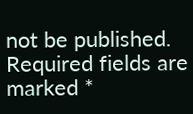not be published. Required fields are marked *